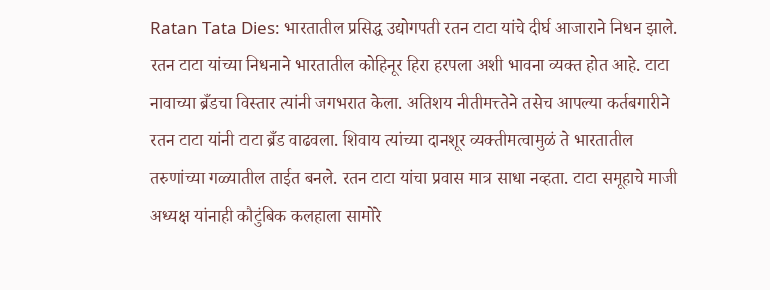Ratan Tata Dies: भारतातील प्रसिद्ध उद्योगपती रतन टाटा यांचे दीर्घ आजाराने निधन झाले. रतन टाटा यांच्या निधनाने भारतातील कोहिनूर हिरा हरपला अशी भावना व्यक्त होत आहे. टाटा नावाच्या ब्रँडचा विस्तार त्यांनी जगभरात केला. अतिशय नीतीमत्त्तेने तसेच आपल्या कर्तबगारीने रतन टाटा यांनी टाटा ब्रँड वाढवला. शिवाय त्यांच्या दानशूर व्यक्तीमत्वामुळं ते भारतातील तरुणांच्या गळ्यातील ताईत बनले. रतन टाटा यांचा प्रवास मात्र साधा नव्हता. टाटा समूहाचे माजी अध्यक्ष यांनाही कौटुंबिक कलहाला सामोरे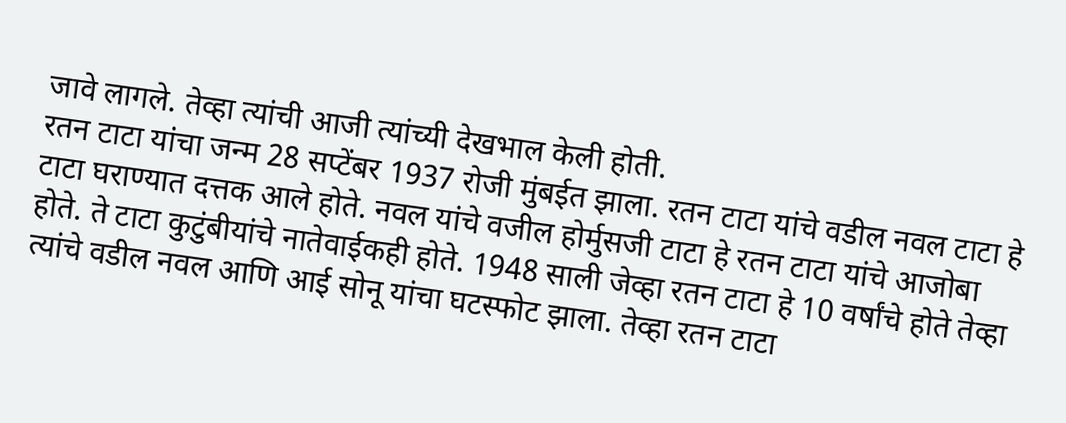जावे लागले. तेव्हा त्यांची आजी त्यांच्यी देखभाल केली होती.
रतन टाटा यांचा जन्म 28 सप्टेंबर 1937 रोजी मुंबईत झाला. रतन टाटा यांचे वडील नवल टाटा हे टाटा घराण्यात दत्तक आले होते. नवल यांचे वजील होर्मुसजी टाटा हे रतन टाटा यांचे आजोबा होते. ते टाटा कुटुंबीयांचे नातेवाईकही होते. 1948 साली जेव्हा रतन टाटा हे 10 वर्षांचे होते तेव्हा त्यांचे वडील नवल आणि आई सोनू यांचा घटस्फोट झाला. तेव्हा रतन टाटा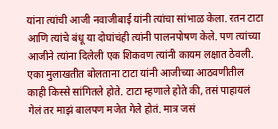यांना त्यांची आजी नवाजीबाई यांनी त्यांचा सांभाळ केला. रतन टाटा आणि त्यांचे बंधू या दोघांचंही त्यांनी पालनपोषण केले. पण त्यांच्या आजीने त्यांना दिलेली एक शिकवण त्यांनी कायम लक्षात ठेवली.
एका मुलाखतीत बोलताना टाटा यांनी आजीच्या आठवणीतील काही किस्से सांगितले होते. टाटा म्हणाले होते की, तसं पाहायलं गेलं तर माझं बालपण मजेत गेले होतं. मात्र जसं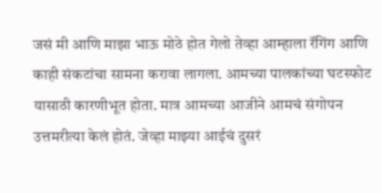जसं मी आणि माझा भाऊ मोठे होत गेलो तेव्हा आम्हाला रॅगिंग आणि काही संकटांचा सामना करावा लागला. आमच्या पालकांच्या घटस्फोट यासाठी कारणीभूत होता. मात्र आमच्या आजीने आमचं संगोपन उत्तमरीत्या केलं होतं. जेव्हा माझ्या आईचं दुसरं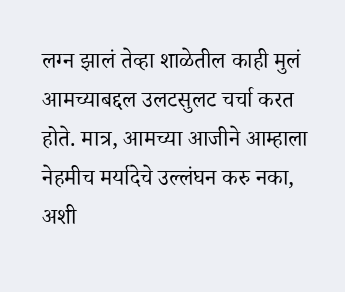लग्न झालं तेव्हा शाळेतील काही मुलं आमच्याबद्दल उलटसुलट चर्चा करत होते. मात्र, आमच्या आजीने आम्हाला नेहमीच मर्यादेचे उल्लंघन करु नका, अशी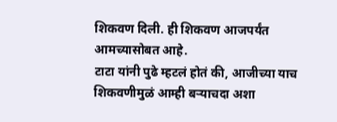शिकवण दिली. ही शिकवण आजपर्यंत आमच्यासोबत आहे.
टाटा यांनी पुढे म्हटलं होतं की, आजीच्या याच शिकवणीमुळं आम्ही बऱ्याचदा अशा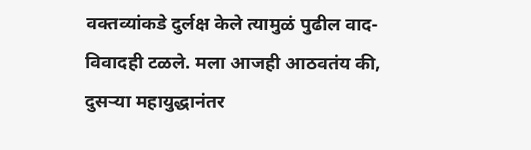वक्तव्यांकडे दुर्लक्ष केले त्यामुळं पुढील वाद-विवादही टळले. मला आजही आठवतंय की, दुसऱ्या महायुद्धानंतर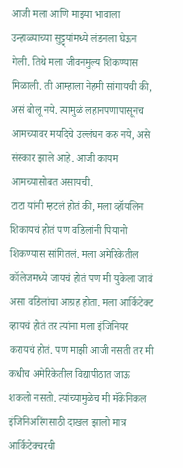आजी मला आणि माझ्या भावाला उन्हाळ्याच्या सुट्ट्यांमध्ये लंडनला घेऊन गेली. तिथे मला जीवनमुल्य शिकण्यास मिळाली. ती आम्हाला नेहमी सांगायची की, असं बोलू नये. त्यामुळं लहानपणापासूनच आमच्यावर मर्यादेचे उल्लंघन करु नये, असे संस्कार झाले आहे. आजी कायम आमच्यासोबत असायची.
टाटा यांनी म्हटलं होतं की, मला व्हॉयलिन शिकायचं होतं पण वडिलांनी पियानो शिकण्यास सांगितलं. मला अमेरिकेतील कॉलेजमध्ये जायचं होतं पण मी युकेला जावं असा वडिलांचा आग्रह होता. मला आर्किटेक्ट व्हायचं होतं तर त्यांना मला इंजिनियर करायचं होतं. पण माझी आजी नसती तर मी कधीच अमेरिकेतील विद्यापीठात जाऊ शकलो नसतो. त्यांच्यामुळेच मी मॅकेनिकल इंजिनिअरिंगसाठी दाखल झालो मात्र आर्किटेक्चरची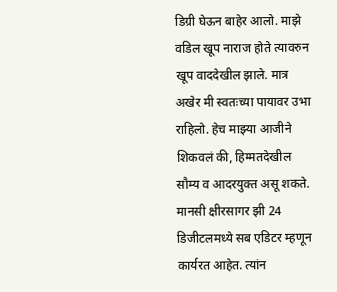डिग्री घेऊन बाहेर आलो. माझे वडिल खूप नाराज होते त्यावरुन खूप वाददेखील झाले. मात्र अखेर मी स्वतःच्या पायावर उभा राहिलो. हेच माझ्या आजीने शिकवलं की, हिम्मतदेखील सौम्य व आदरयुक्त असू शकते.
मानसी क्षीरसागर झी 24 डिजीटलमध्ये सब एडिटर म्हणून कार्यरत आहेत. त्यांन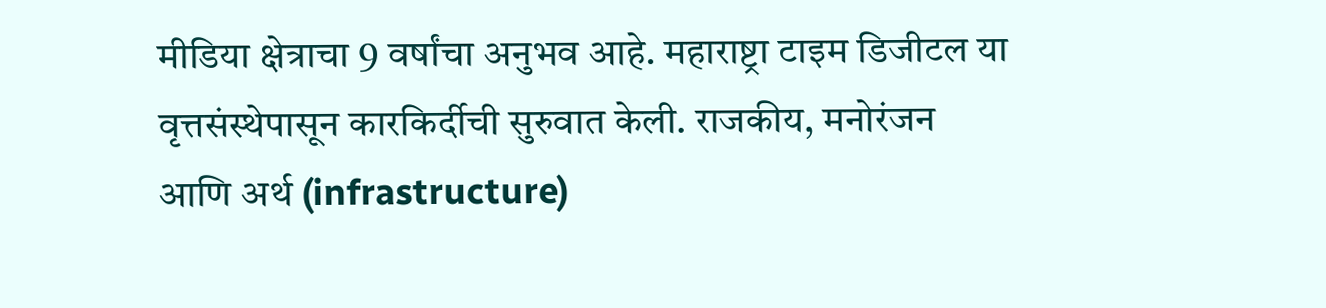मीडिया क्षेत्राचा 9 वर्षांचा अनुभव आहे. महाराष्ट्रा टाइम डिजीटल या वृत्तसंस्थेपासून कारकिर्दीची सुरुवात केली. राजकीय, मनोरंजन आणि अर्थ (infrastructure)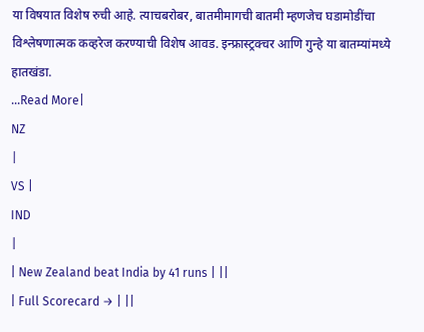या विषयात विशेष रुची आहे. त्याचबरोबर, बातमीमागची बातमी म्हणजेच घडामोडींचा विश्लेषणात्मक कव्हरेज करण्याची विशेष आवड. इन्फ्रास्ट्रक्चर आणि गुन्हे या बातम्यांमध्ये हातखंडा.
...Read More|
NZ
|
VS |
IND
|
| New Zealand beat India by 41 runs | ||
| Full Scorecard → | ||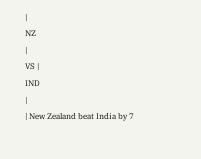|
NZ
|
VS |
IND
|
| New Zealand beat India by 7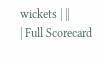wickets | ||
| Full Scorecard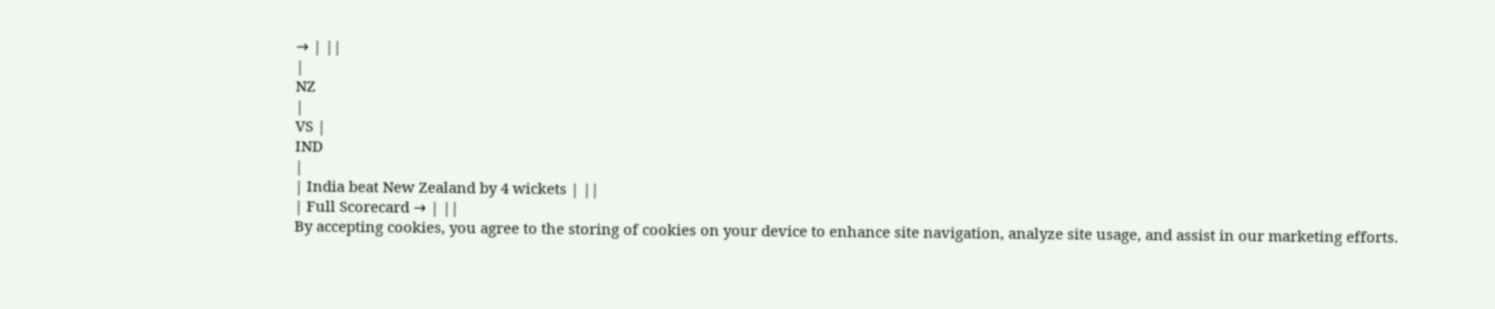→ | ||
|
NZ
|
VS |
IND
|
| India beat New Zealand by 4 wickets | ||
| Full Scorecard → | ||
By accepting cookies, you agree to the storing of cookies on your device to enhance site navigation, analyze site usage, and assist in our marketing efforts.